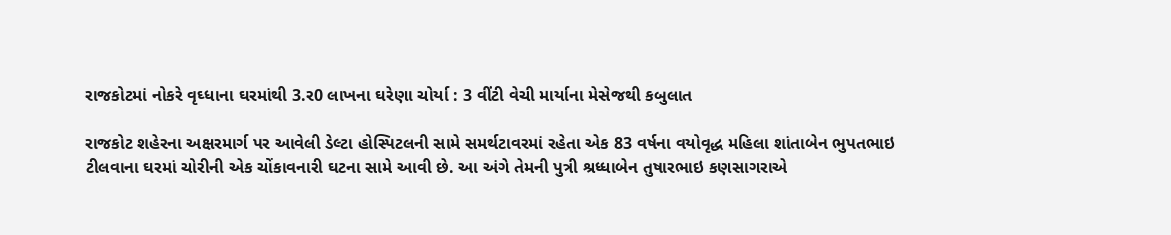રાજકોટમાં નોકરે વૃઘ્ધાના ઘરમાંથી 3.ર0 લાખના ઘરેણા ચોર્યા : 3 વીંટી વેચી માર્યાના મેસેજથી કબુલાત

રાજકોટ શહેરના અક્ષરમાર્ગ પર આવેલી ડેલ્ટા હોસ્પિટલની સામે સમર્થટાવરમાં રહેતા એક 83 વર્ષના વયોવૃદ્ધ મહિલા શાંતાબેન ભુપતભાઇ ટીલવાના ઘરમાં ચોરીની એક ચોંકાવનારી ઘટના સામે આવી છે. આ અંગે તેમની પુત્રી શ્રધ્ધાબેન તુષારભાઇ કણસાગરાએ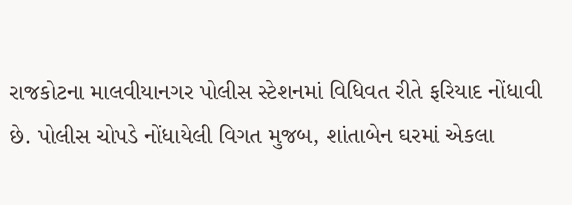રાજકોટના માલવીયાનગર પોલીસ સ્ટેશનમાં વિધિવત રીતે ફરિયાદ નોંધાવી છે. પોલીસ ચોપડે નોંધાયેલી વિગત મુજબ, શાંતાબેન ઘરમાં એકલા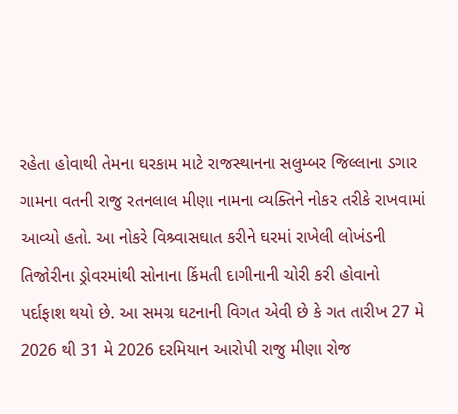રહેતા હોવાથી તેમના ઘરકામ માટે રાજસ્થાનના સલુમ્બર જિલ્લાના ડગાર ગામના વતની રાજુ રતનલાલ મીણા નામના વ્યક્તિને નોકર તરીકે રાખવામાં આવ્યો હતો. આ નોકરે વિશ્ર્વાસઘાત કરીને ઘરમાં રાખેલી લોખંડની તિજોરીના ડ્રોવરમાંથી સોનાના કિંમતી દાગીનાની ચોરી કરી હોવાનો પર્દાફાશ થયો છે. આ સમગ્ર ઘટનાની વિગત એવી છે કે ગત તારીખ 27 મે 2026 થી 31 મે 2026 દરમિયાન આરોપી રાજુ મીણા રોજ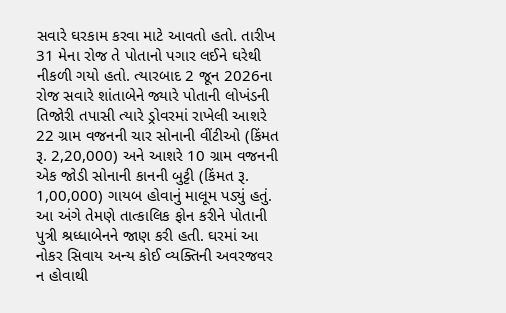સવારે ઘરકામ કરવા માટે આવતો હતો. તારીખ 31 મેના રોજ તે પોતાનો પગાર લઈને ઘરેથી નીકળી ગયો હતો. ત્યારબાદ 2 જૂન 2026ના રોજ સવારે શાંતાબેને જ્યારે પોતાની લોખંડની તિજોરી તપાસી ત્યારે ડ્રોવરમાં રાખેલી આશરે 22 ગ્રામ વજનની ચાર સોનાની વીંટીઓ (કિંમત રૂ. 2,20,000) અને આશરે 10 ગ્રામ વજનની એક જોડી સોનાની કાનની બુટ્ટી (કિંમત રૂ. 1,00,000) ગાયબ હોવાનું માલૂમ પડ્યું હતું. આ અંગે તેમણે તાત્કાલિક ફોન કરીને પોતાની પુત્રી શ્રધ્ધાબેનને જાણ કરી હતી. ઘરમાં આ નોકર સિવાય અન્ય કોઈ વ્યક્તિની અવરજવર ન હોવાથી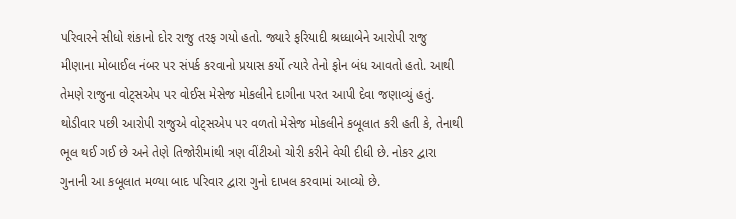પરિવારને સીધો શંકાનો દોર રાજુ તરફ ગયો હતો. જ્યારે ફરિયાદી શ્રધ્ધાબેને આરોપી રાજુ મીણાના મોબાઈલ નંબર પર સંપર્ક કરવાનો પ્રયાસ કર્યો ત્યારે તેનો ફોન બંધ આવતો હતો. આથી તેમણે રાજુના વોટ્સએપ પર વોઈસ મેસેજ મોકલીને દાગીના પરત આપી દેવા જણાવ્યું હતું. થોડીવાર પછી આરોપી રાજુએ વોટ્સએપ પર વળતો મેસેજ મોકલીને કબૂલાત કરી હતી કે, તેનાથી ભૂલ થઈ ગઈ છે અને તેણે તિજોરીમાંથી ત્રણ વીંટીઓ ચોરી કરીને વેચી દીધી છે. નોકર દ્વારા ગુનાની આ કબૂલાત મળ્યા બાદ પરિવાર દ્વારા ગુનો દાખલ કરવામાં આવ્યો છે.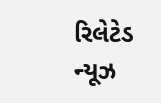રિલેટેડ ન્યૂઝ